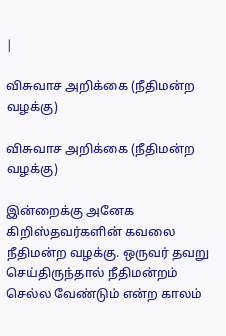|

விசுவாச அறிக்கை (நீதிமன்ற வழக்கு)

விசுவாச அறிக்கை (நீதிமன்ற வழக்கு)

இன்றைக்கு அனேக கிறிஸ்தவர்களின் கவலை நீதிமன்ற வழக்கு. ஒருவர் தவறு செய்திருந்தால் நீதிமன்றம் செல்ல வேண்டும் என்ற காலம்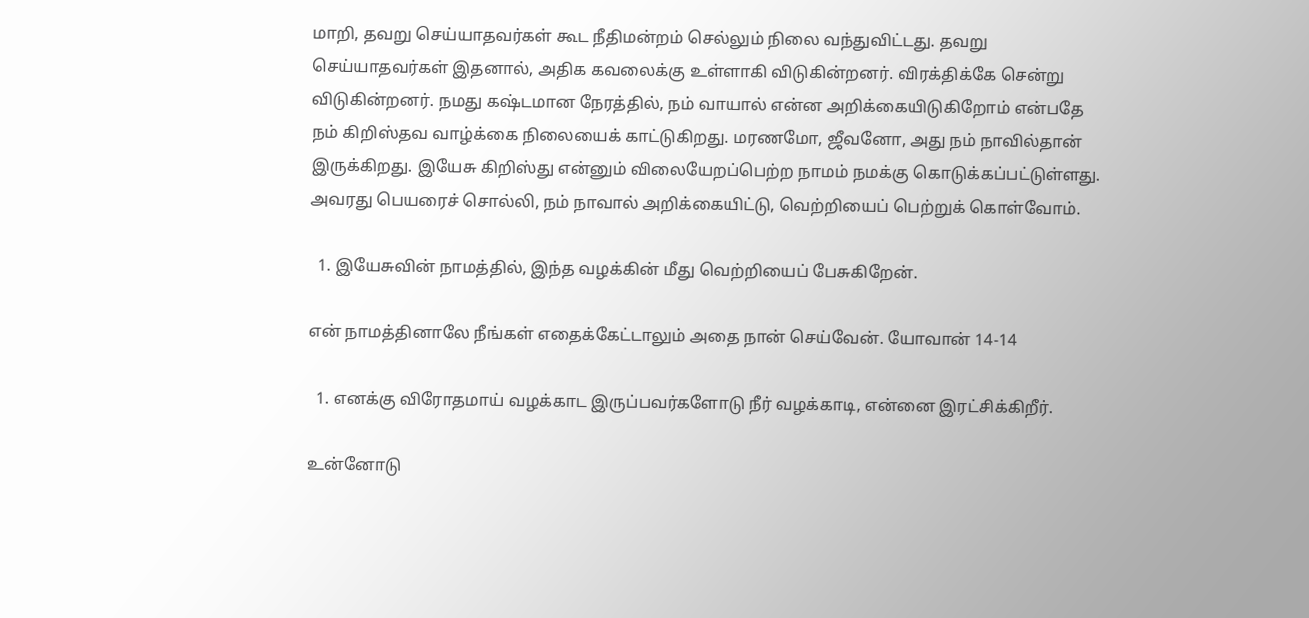மாறி, தவறு செய்யாதவர்கள் கூட நீதிமன்றம் செல்லும் நிலை வந்துவிட்டது. தவறு செய்யாதவர்கள் இதனால், அதிக கவலைக்கு உள்ளாகி விடுகின்றனர். விரக்திக்கே சென்று விடுகின்றனர். நமது கஷ்டமான நேரத்தில், நம் வாயால் என்ன அறிக்கையிடுகிறோம் என்பதே நம் கிறிஸ்தவ வாழ்க்கை நிலையைக் காட்டுகிறது. மரணமோ, ஜீவனோ, அது நம் நாவில்தான் இருக்கிறது. இயேசு கிறிஸ்து என்னும் விலையேறப்பெற்ற நாமம் நமக்கு கொடுக்கப்பட்டுள்ளது. அவரது பெயரைச் சொல்லி, நம் நாவால் அறிக்கையிட்டு, வெற்றியைப் பெற்றுக் கொள்வோம்.

  1. இயேசுவின் நாமத்தில், இந்த வழக்கின் மீது வெற்றியைப் பேசுகிறேன்.

என் நாமத்தினாலே நீங்கள் எதைக்கேட்டாலும் அதை நான் செய்வேன். யோவான் 14-14

  1. எனக்கு விரோதமாய் வழக்காட இருப்பவர்களோடு நீர் வழக்காடி, என்னை இரட்சிக்கிறீர்.

உன்னோடு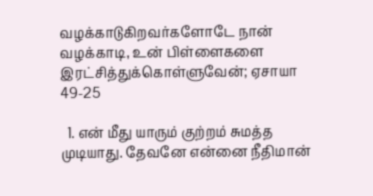வழக்காடுகிறவர்களோடே நான் வழக்காடி, உன் பிள்ளைகளை இரட்சித்துக்கொள்ளுவேன்; ஏசாயா 49-25

  1. என் மீது யாரும் குற்றம் சுமத்த முடியாது. தேவனே என்னை நீதிமான்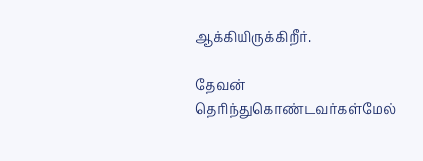ஆக்கியிருக்கிறீர்.

தேவன் தெரிந்துகொண்டவர்கள்மேல்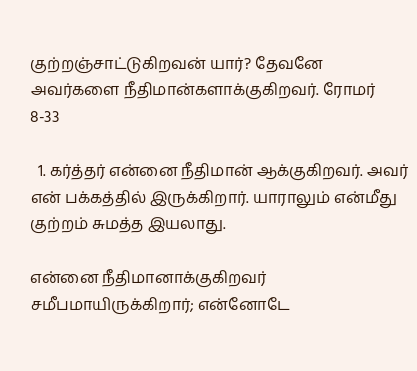குற்றஞ்சாட்டுகிறவன் யார்? தேவனே அவர்களை நீதிமான்களாக்குகிறவர். ரோமர் 8-33

  1. கர்த்தர் என்னை நீதிமான் ஆக்குகிறவர். அவர் என் பக்கத்தில் இருக்கிறார். யாராலும் என்மீது குற்றம் சுமத்த இயலாது.

என்னை நீதிமானாக்குகிறவர் சமீபமாயிருக்கிறார்; என்னோடே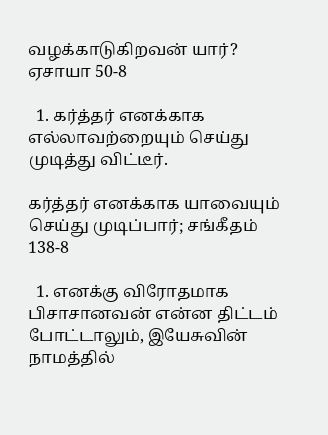வழக்காடுகிறவன் யார்? ஏசாயா 50-8

  1. கர்த்தர் எனக்காக எல்லாவற்றையும் செய்து முடித்து விட்டீர்.

கர்த்தர் எனக்காக யாவையும் செய்து முடிப்பார்; சங்கீதம் 138-8

  1. எனக்கு விரோதமாக பிசாசானவன் என்ன திட்டம் போட்டாலும், இயேசுவின் நாமத்தில்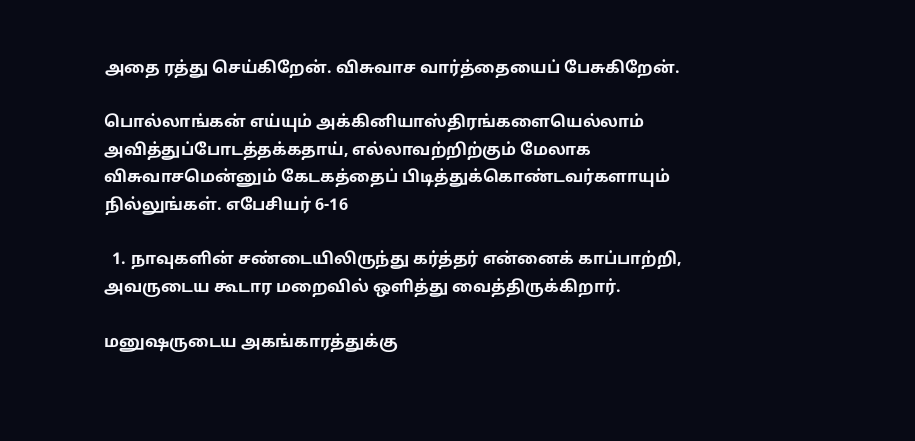அதை ரத்து செய்கிறேன். விசுவாச வார்த்தையைப் பேசுகிறேன்.

பொல்லாங்கன் எய்யும் அக்கினியாஸ்திரங்களையெல்லாம் அவித்துப்போடத்தக்கதாய், எல்லாவற்றிற்கும் மேலாக விசுவாசமென்னும் கேடகத்தைப் பிடித்துக்கொண்டவர்களாயும் நில்லுங்கள். எபேசியர் 6-16

  1. நாவுகளின் சண்டையிலிருந்து கர்த்தர் என்னைக் காப்பாற்றி, அவருடைய கூடார மறைவில் ஒளித்து வைத்திருக்கிறார்.

மனுஷருடைய அகங்காரத்துக்கு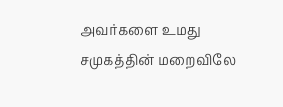அவர்களை உமது சமுகத்தின் மறைவிலே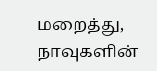மறைத்து, நாவுகளின்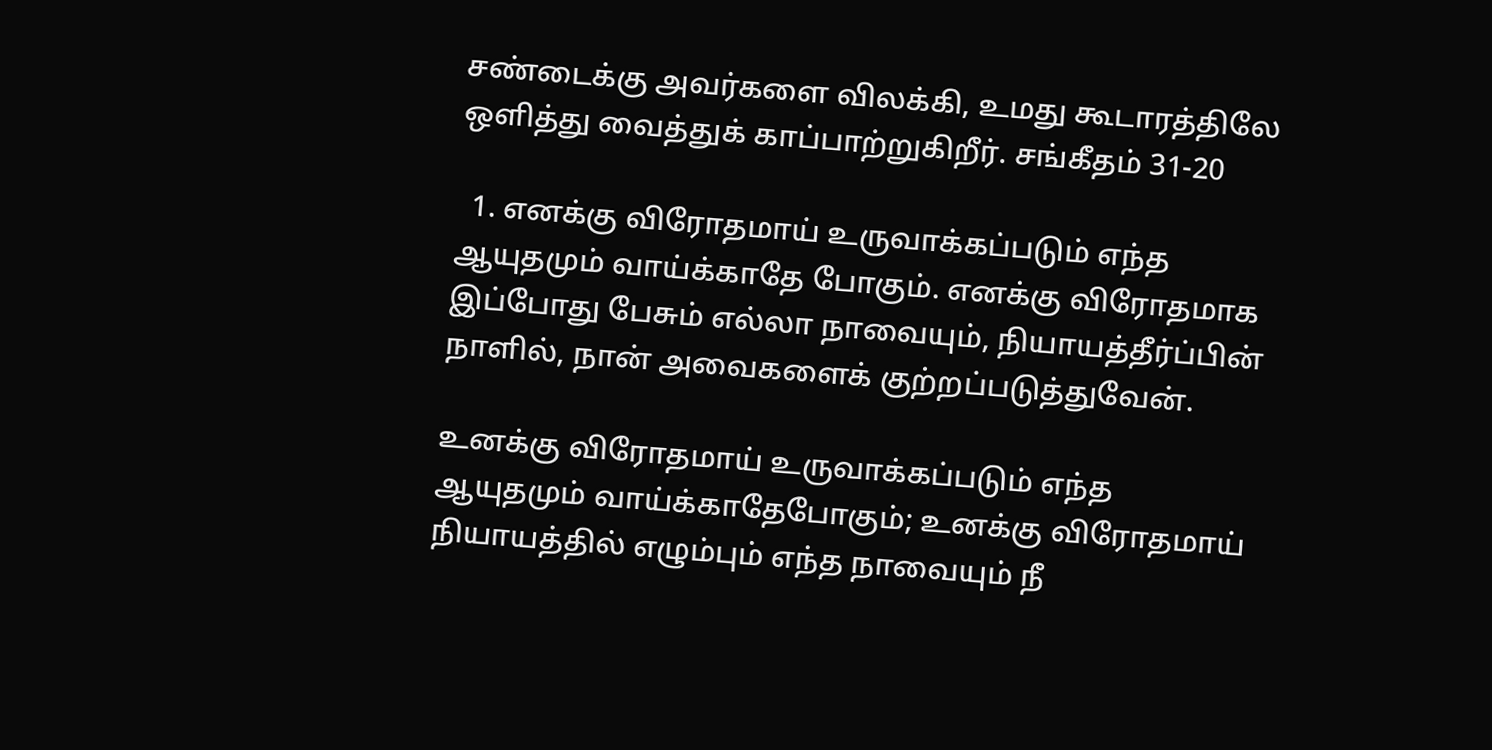சண்டைக்கு அவர்களை விலக்கி, உமது கூடாரத்திலே ஒளித்து வைத்துக் காப்பாற்றுகிறீர். சங்கீதம் 31-20

  1. எனக்கு விரோதமாய் உருவாக்கப்படும் எந்த ஆயுதமும் வாய்க்காதே போகும். எனக்கு விரோதமாக இப்போது பேசும் எல்லா நாவையும், நியாயத்தீர்ப்பின் நாளில், நான் அவைகளைக் குற்றப்படுத்துவேன்.

உனக்கு விரோதமாய் உருவாக்கப்படும் எந்த ஆயுதமும் வாய்க்காதேபோகும்; உனக்கு விரோதமாய் நியாயத்தில் எழும்பும் எந்த நாவையும் நீ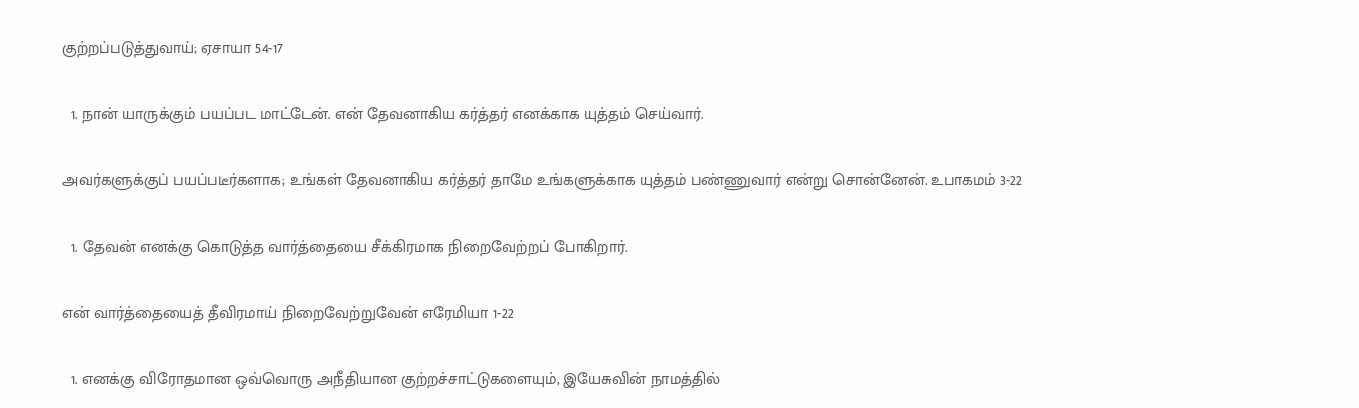குற்றப்படுத்துவாய்; ஏசாயா 54-17

  1. நான் யாருக்கும் பயப்பட மாட்டேன். என் தேவனாகிய கர்த்தர் எனக்காக யுத்தம் செய்வார்.

அவர்களுக்குப் பயப்படீர்களாக; உங்கள் தேவனாகிய கர்த்தர் தாமே உங்களுக்காக யுத்தம் பண்ணுவார் என்று சொன்னேன். உபாகமம் 3-22

  1. தேவன் எனக்கு கொடுத்த வார்த்தையை சீக்கிரமாக நிறைவேற்றப் போகிறார்.

என் வார்த்தையைத் தீவிரமாய் நிறைவேற்றுவேன் எரேமியா 1-22

  1. எனக்கு விரோதமான ஒவ்வொரு அநீதியான குற்றச்சாட்டுகளையும், இயேசுவின் நாமத்தில்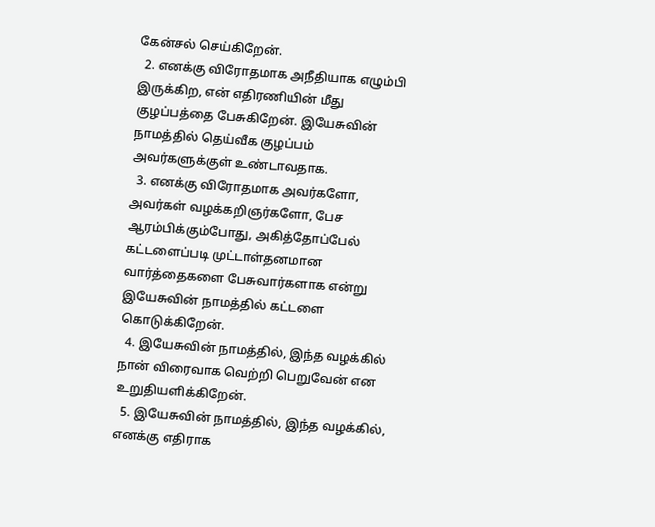கேன்சல் செய்கிறேன்.
  2. எனக்கு விரோதமாக அநீதியாக எழும்பி இருக்கிற, என் எதிரணியின் மீது குழப்பத்தை பேசுகிறேன். இயேசுவின் நாமத்தில் தெய்வீக குழப்பம் அவர்களுக்குள் உண்டாவதாக.
  3. எனக்கு விரோதமாக அவர்களோ, அவர்கள் வழக்கறிஞர்களோ, பேச ஆரம்பிக்கும்போது, அகித்தோப்பேல் கட்டளைப்படி முட்டாள்தனமான வார்த்தைகளை பேசுவார்களாக என்று இயேசுவின் நாமத்தில் கட்டளை கொடுக்கிறேன்.
  4. இயேசுவின் நாமத்தில், இந்த வழக்கில் நான் விரைவாக வெற்றி பெறுவேன் என உறுதியளிக்கிறேன்.
  5. இயேசுவின் நாமத்தில், இந்த வழக்கில், எனக்கு எதிராக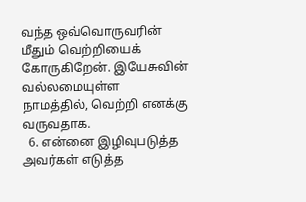வந்த ஒவ்வொருவரின் மீதும் வெற்றியைக் கோருகிறேன். இயேசுவின் வல்லமையுள்ள நாமத்தில், வெற்றி எனக்கு வருவதாக.
  6. என்னை இழிவுபடுத்த அவர்கள் எடுத்த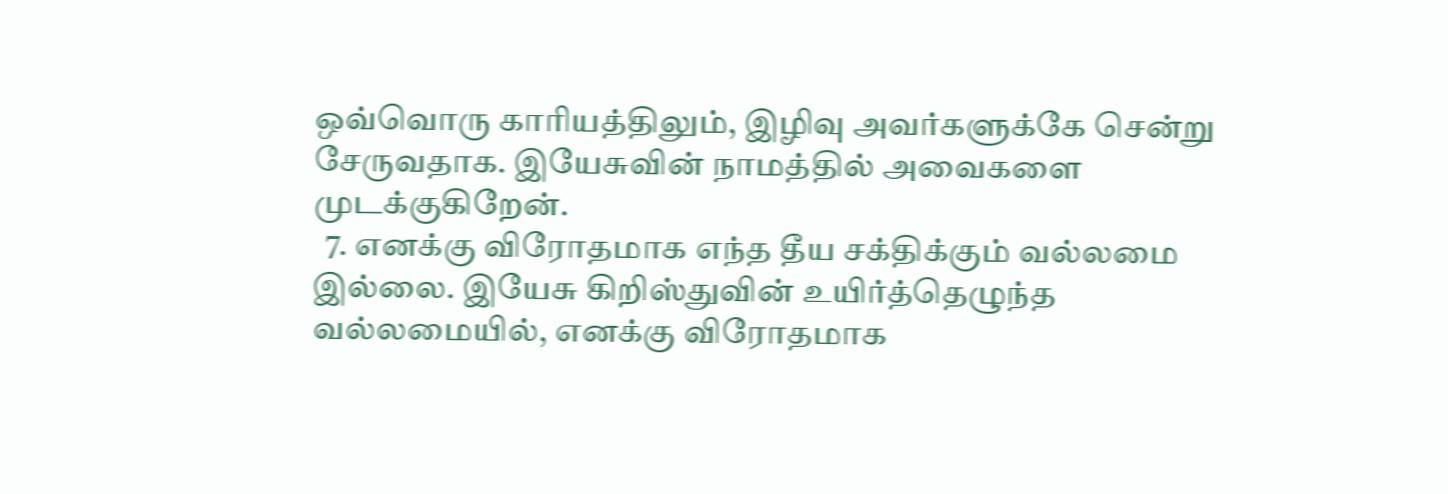ஒவ்வொரு காரியத்திலும், இழிவு அவர்களுக்கே சென்று சேருவதாக. இயேசுவின் நாமத்தில் அவைகளை முடக்குகிறேன்.
  7. எனக்கு விரோதமாக எந்த தீய சக்திக்கும் வல்லமை இல்லை. இயேசு கிறிஸ்துவின் உயிர்த்தெழுந்த வல்லமையில், எனக்கு விரோதமாக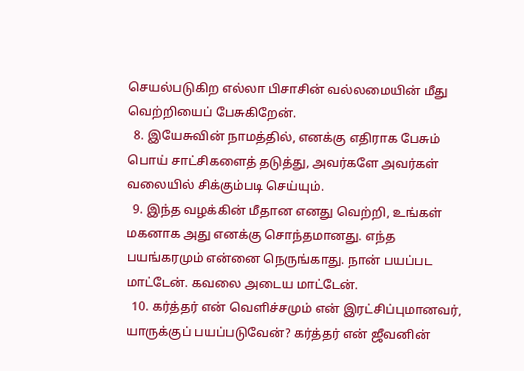செயல்படுகிற எல்லா பிசாசின் வல்லமையின் மீது வெற்றியைப் பேசுகிறேன்.
  8. இயேசுவின் நாமத்தில், எனக்கு எதிராக பேசும் பொய் சாட்சிகளைத் தடுத்து, அவர்களே அவர்கள் வலையில் சிக்கும்படி செய்யும்.
  9. இந்த வழக்கின் மீதான எனது வெற்றி, உங்கள் மகனாக அது எனக்கு சொந்தமானது. எந்த பயங்கரமும் என்னை நெருங்காது. நான் பயப்பட மாட்டேன். கவலை அடைய மாட்டேன்.
  10. கர்த்தர் என் வெளிச்சமும் என் இரட்சிப்புமானவர், யாருக்குப் பயப்படுவேன்? கர்த்தர் என் ஜீவனின்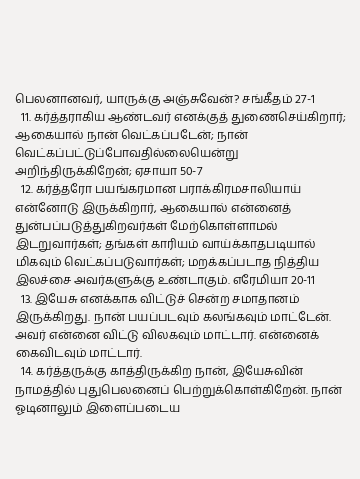பெலனானவர், யாருக்கு அஞ்சுவேன்? சங்கீதம் 27-1
  11. கர்த்தராகிய ஆண்டவர் எனக்குத் துணைசெய்கிறார்; ஆகையால் நான் வெட்கப்படேன்; நான் வெட்கப்பட்டுப்போவதில்லையென்று அறிந்திருக்கிறேன்; ஏசாயா 50-7
  12. கர்த்தரோ பயங்கரமான பராக்கிரமசாலியாய் என்னோடு இருக்கிறார், ஆகையால் என்னைத் துன்பப்படுத்துகிறவர்கள் மேற்கொள்ளாமல் இடறுவார்கள்; தங்கள் காரியம் வாய்க்காதபடியால் மிகவும் வெட்கப்படுவார்கள்; மறக்கப்படாத நித்திய இலச்சை அவர்களுக்கு உண்டாகும். எரேமியா 20-11
  13. இயேசு எனக்காக விட்டுச் சென்ற சமாதானம் இருக்கிறது. நான் பயப்படவும் கலங்கவும் மாட்டேன். அவர் என்னை விட்டு விலகவும் மாட்டார். என்னைக் கைவிடவும் மாட்டார்.
  14. கர்த்தருக்கு காத்திருக்கிற நான், இயேசுவின் நாமத்தில் புதுபெலனைப் பெற்றுக்கொள்கிறேன். நான் ஓடினாலும் இளைப்படைய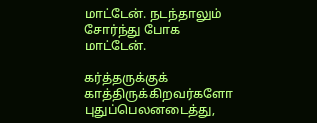மாட்டேன். நடந்தாலும் சோர்ந்து போக மாட்டேன்.

கர்த்தருக்குக் காத்திருக்கிறவர்களோ புதுப்பெலனடைத்து,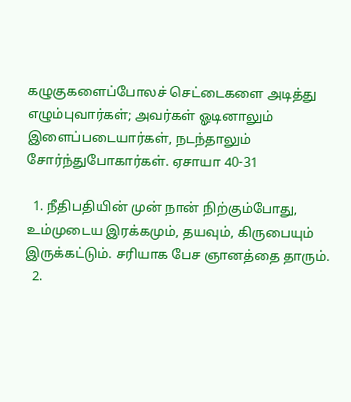கழுகுகளைப்போலச் செட்டைகளை அடித்து எழும்புவார்கள்; அவர்கள் ஓடினாலும் இளைப்படையார்கள், நடந்தாலும் சோர்ந்துபோகார்கள். ஏசாயா 40-31

  1. நீதிபதியின் முன் நான் நிற்கும்போது, உம்முடைய இரக்கமும், தயவும், கிருபையும் இருக்கட்டும். சரியாக பேச ஞானத்தை தாரும்.
  2.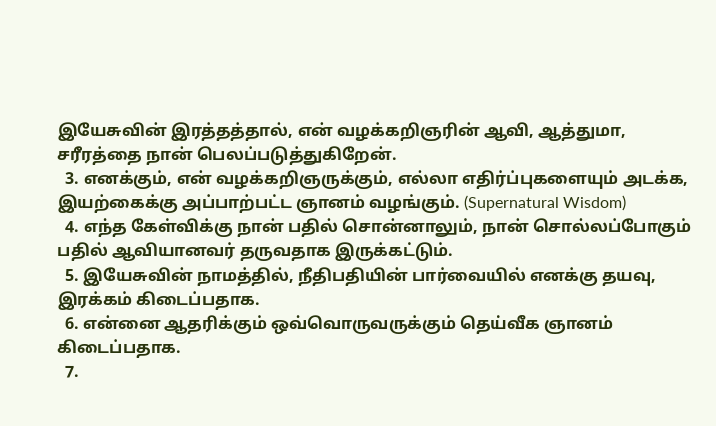இயேசுவின் இரத்தத்தால், என் வழக்கறிஞரின் ஆவி, ஆத்துமா, சரீரத்தை நான் பெலப்படுத்துகிறேன்.
  3. எனக்கும், என் வழக்கறிஞருக்கும், எல்லா எதிர்ப்புகளையும் அடக்க, இயற்கைக்கு அப்பாற்பட்ட ஞானம் வழங்கும். (Supernatural Wisdom)
  4. எந்த கேள்விக்கு நான் பதில் சொன்னாலும், நான் சொல்லப்போகும் பதில் ஆவியானவர் தருவதாக இருக்கட்டும்.
  5. இயேசுவின் நாமத்தில், நீதிபதியின் பார்வையில் எனக்கு தயவு, இரக்கம் கிடைப்பதாக.
  6. என்னை ஆதரிக்கும் ஒவ்வொருவருக்கும் தெய்வீக ஞானம் கிடைப்பதாக.
  7.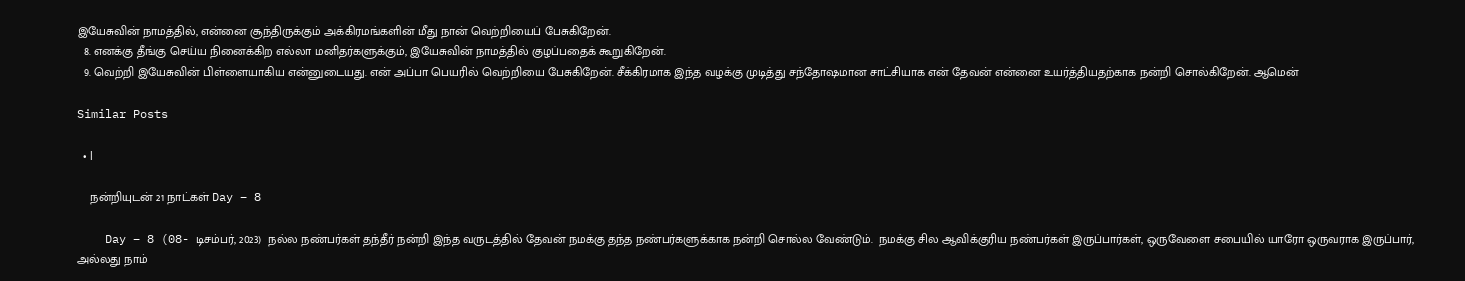இயேசுவின் நாமத்தில், என்னை சூந்திருக்கும் அக்கிரமங்களின் மீது நான் வெற்றியைப் பேசுகிறேன்.
  8. எனக்கு தீங்கு செய்ய நினைக்கிற எல்லா மனிதர்களுக்கும், இயேசுவின் நாமத்தில் குழப்பதைக் கூறுகிறேன்.
  9. வெற்றி இயேசுவின் பிள்ளையாகிய என்னுடையது. என் அப்பா பெயரில் வெற்றியை பேசுகிறேன். சீக்கிரமாக இந்த வழக்கு முடித்து சந்தோஷமான சாட்சியாக என் தேவன் என்னை உயர்த்தியதற்காக நன்றி சொல்கிறேன். ஆமென்

Similar Posts

  • |

    நன்றியுடன் 21 நாட்கள் Day – 8

    Day – 8 (08- டிசம்பர், 2023)  நல்ல நண்பர்கள் தந்தீர் நன்றி இந்த வருடத்தில் தேவன் நமக்கு தந்த நண்பர்களுக்காக நன்றி சொல்ல வேண்டும்.  நமக்கு சில ஆவிக்குரிய நண்பர்கள் இருப்பார்கள், ஒருவேளை சபையில் யாரோ ஒருவராக இருப்பார், அல்லது நாம்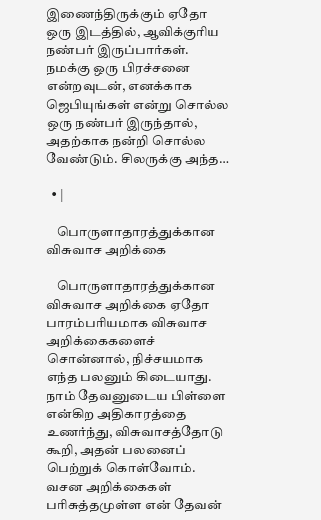இணைந்திருக்கும் ஏதோ ஒரு இடத்தில், ஆவிக்குரிய நண்பர் இருப்பார்கள். நமக்கு ஒரு பிரச்சனை என்றவுடன், எனக்காக ஜெபியுங்கள் என்று சொல்ல ஒரு நண்பர் இருந்தால், அதற்காக நன்றி சொல்ல வேண்டும். சிலருக்கு அந்த…

  • |

    பொருளாதாரத்துக்கான விசுவாச அறிக்கை

    பொருளாதாரத்துக்கான விசுவாச அறிக்கை ஏதோ பாரம்பரியமாக விசுவாச அறிக்கைகளைச் சொன்னால், நிச்சயமாக எந்த பலனும் கிடையாது. நாம் தேவனுடைய பிள்ளை என்கிற அதிகாரத்தை உணர்ந்து, விசுவாசத்தோடு கூறி, அதன் பலனைப் பெற்றுக் கொள்வோம். வசன அறிக்கைகள் பரிசுத்தமுள்ள என் தேவன்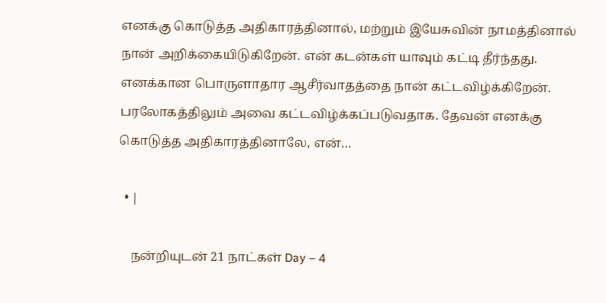எனக்கு கொடுத்த அதிகாரத்தினால், மற்றும் இயேசுவின் நாமத்தினால் நான் அறிக்கையிடுகிறேன். என் கடன்கள் யாவும் கட்டி தீர்ந்தது. எனக்கான பொருளாதார ஆசீர்வாதத்தை நான் கட்டவிழ்க்கிறேன். பரலோகத்திலும் அவை கட்டவிழ்க்கப்படுவதாக. தேவன் எனக்கு கொடுத்த அதிகாரத்தினாலே, என்…

  • |

    நன்றியுடன் 21 நாட்கள் Day – 4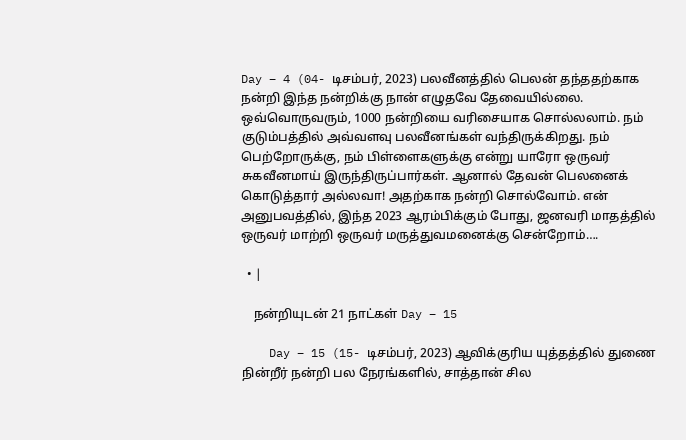Day – 4 (04- டிசம்பர், 2023) பலவீனத்தில் பெலன் தந்ததற்காக நன்றி இந்த நன்றிக்கு நான் எழுதவே தேவையில்லை. ஒவ்வொருவரும், 1000 நன்றியை வரிசையாக சொல்லலாம். நம் குடும்பத்தில் அவ்வளவு பலவீனங்கள் வந்திருக்கிறது. நம் பெற்றோருக்கு, நம் பிள்ளைகளுக்கு என்று யாரோ ஒருவர் சுகவீனமாய் இருந்திருப்பார்கள். ஆனால் தேவன் பெலனைக் கொடுத்தார் அல்லவா! அதற்காக நன்றி சொல்வோம். என் அனுபவத்தில், இந்த 2023 ஆரம்பிக்கும் போது, ஜனவரி மாதத்தில் ஒருவர் மாற்றி ஒருவர் மருத்துவமனைக்கு சென்றோம்….

  • |

    நன்றியுடன் 21 நாட்கள் Day – 15

    Day – 15 (15- டிசம்பர், 2023) ஆவிக்குரிய யுத்தத்தில் துணை நின்றீர் நன்றி பல நேரங்களில், சாத்தான் சில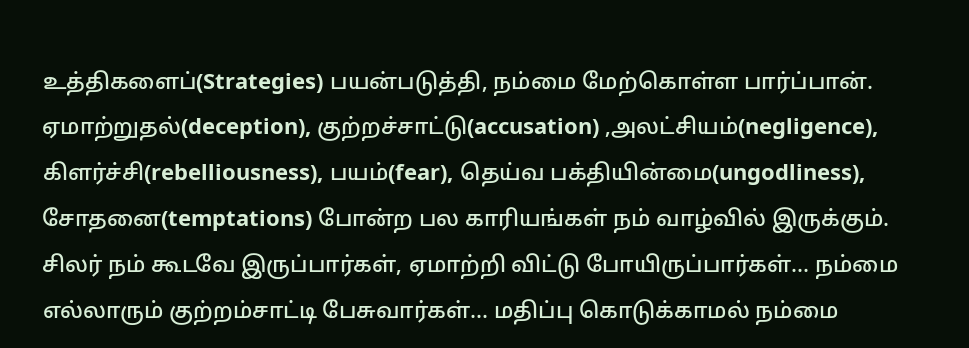உத்திகளைப்(Strategies) பயன்படுத்தி, நம்மை மேற்கொள்ள பார்ப்பான். ஏமாற்றுதல்(deception), குற்றச்சாட்டு(accusation) ,அலட்சியம்(negligence), கிளர்ச்சி(rebelliousness), பயம்(fear), தெய்வ பக்தியின்மை(ungodliness), சோதனை(temptations) போன்ற பல காரியங்கள் நம் வாழ்வில் இருக்கும். சிலர் நம் கூடவே இருப்பார்கள், ஏமாற்றி விட்டு போயிருப்பார்கள்… நம்மை எல்லாரும் குற்றம்சாட்டி பேசுவார்கள்… மதிப்பு கொடுக்காமல் நம்மை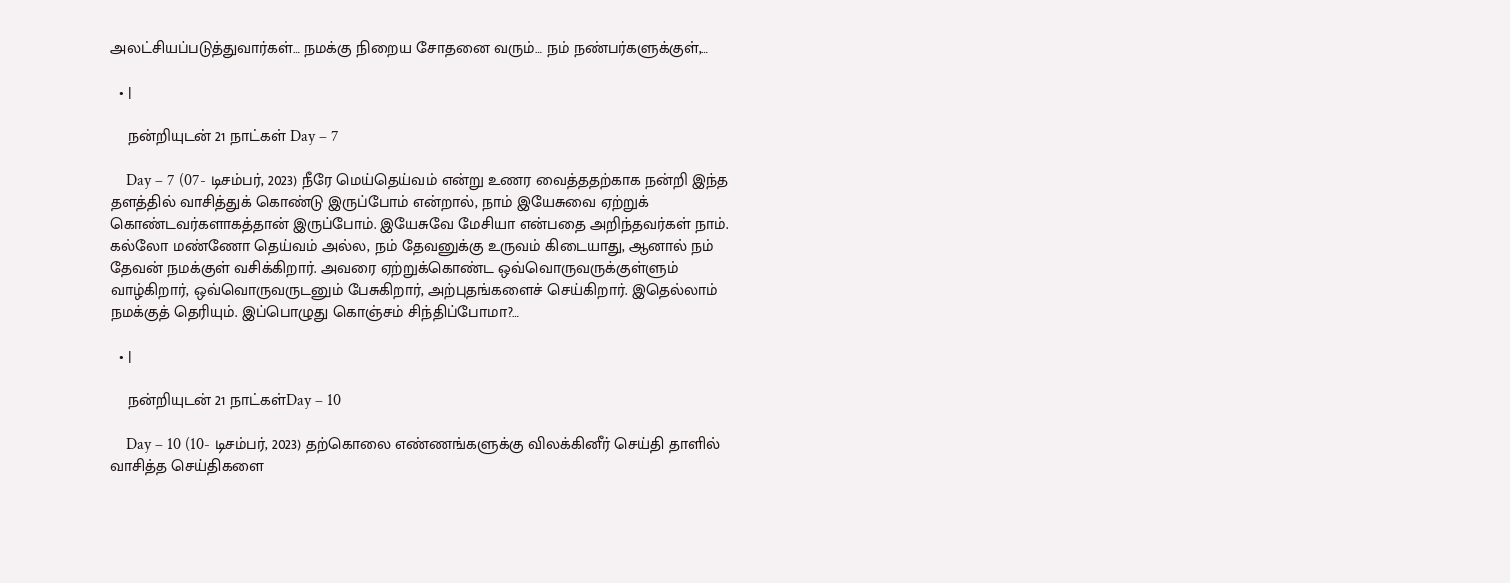அலட்சியப்படுத்துவார்கள்… நமக்கு நிறைய சோதனை வரும்… நம் நண்பர்களுக்குள்,…

  • |

    நன்றியுடன் 21 நாட்கள் Day – 7

    Day – 7 (07- டிசம்பர், 2023) நீரே மெய்தெய்வம் என்று உணர வைத்ததற்காக நன்றி இந்த தளத்தில் வாசித்துக் கொண்டு இருப்போம் என்றால், நாம் இயேசுவை ஏற்றுக் கொண்டவர்களாகத்தான் இருப்போம். இயேசுவே மேசியா என்பதை அறிந்தவர்கள் நாம். கல்லோ மண்ணோ தெய்வம் அல்ல, நம் தேவனுக்கு உருவம் கிடையாது, ஆனால் நம் தேவன் நமக்குள் வசிக்கிறார். அவரை ஏற்றுக்கொண்ட ஒவ்வொருவருக்குள்ளும் வாழ்கிறார், ஒவ்வொருவருடனும் பேசுகிறார், அற்புதங்களைச் செய்கிறார். இதெல்லாம் நமக்குத் தெரியும். இப்பொழுது கொஞ்சம் சிந்திப்போமா?…

  • |

    நன்றியுடன் 21 நாட்கள்Day – 10

    Day – 10 (10- டிசம்பர், 2023) தற்கொலை எண்ணங்களுக்கு விலக்கினீர் செய்தி தாளில் வாசித்த செய்திகளை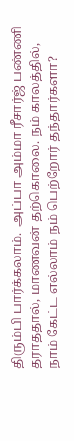திரும்பி பார்க்கலாம்.  அப்பா அம்மா ரீசார்ஜ் பண்ணி தராததால், மாணவன் தற்கொலை. நம் காலத்தில், நாம் கேட்ட எல்லாம் நம் பெற்றோர் தந்தார்களா?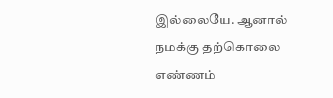இல்லையே. ஆனால் நமக்கு தற்கொலை எண்ணம்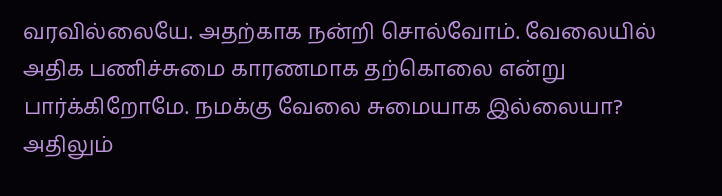வரவில்லையே. அதற்காக நன்றி சொல்வோம். வேலையில் அதிக பணிச்சுமை காரணமாக தற்கொலை என்று பார்க்கிறோமே. நமக்கு வேலை சுமையாக இல்லையா? அதிலும்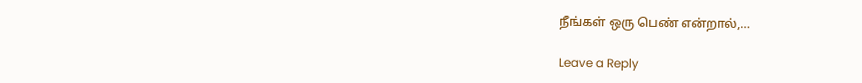நீங்கள் ஒரு பெண் என்றால்,…

Leave a Reply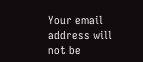Your email address will not be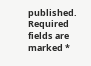published. Required fields are marked *